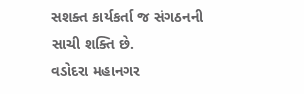સશક્ત કાર્યકર્તા જ સંગઠનની સાચી શક્તિ છે.
વડોદરા મહાનગર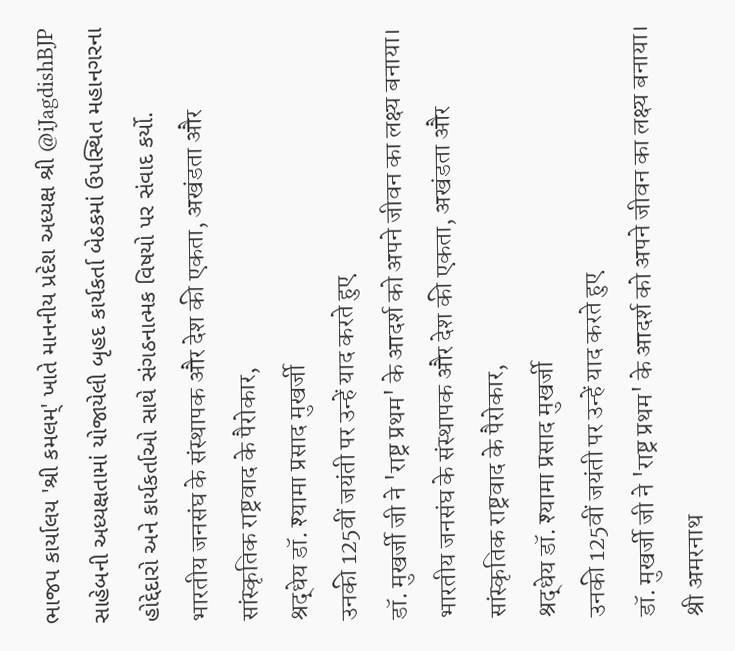ભાજપ કાર્યાલય 'શ્રી કમલમ્' ખાતે માનનીય પ્રદેશ અધ્યક્ષ શ્રી @iJagdishBJP સાહેબની અધ્યક્ષતામાં યોજાયેલી બૃહદ કાર્યકર્તા બેઠકમાં ઉપસ્થિત મહાનગરના હોદ્દેદારો અને કાર્યકર્તાઓ સાથે સંગઠનાત્મક વિષયો પર સંવાદ કર્યો.
भारतीय जनसंघ के संस्थापक और देश की एकता, अखंडता और सांस्कृतिक राष्ट्रवाद के पैरोकार,
श्रद्धेय डॉ. श्यामा प्रसाद मुखर्जी
उनकी 125वीं जयंती पर उन्हें याद करते हुए
डॉ. मुखर्जी जी ने 'राष्ट्र प्रथम' के आदर्श को अपने जीवन का लक्ष्य बनाया।
भारतीय जनसंघ के संस्थापक और देश की एकता, अखंडता और सांस्कृतिक राष्ट्रवाद के पैरोकार,
श्रद्धेय डॉ. श्यामा प्रसाद मुखर्जी
उनकी 125वीं जयंती पर उन्हें याद करते हुए
डॉ. मुखर्जी जी ने 'राष्ट्र प्रथम' के आदर्श को अपने जीवन का लक्ष्य बनाया।
श्री अमरनाथ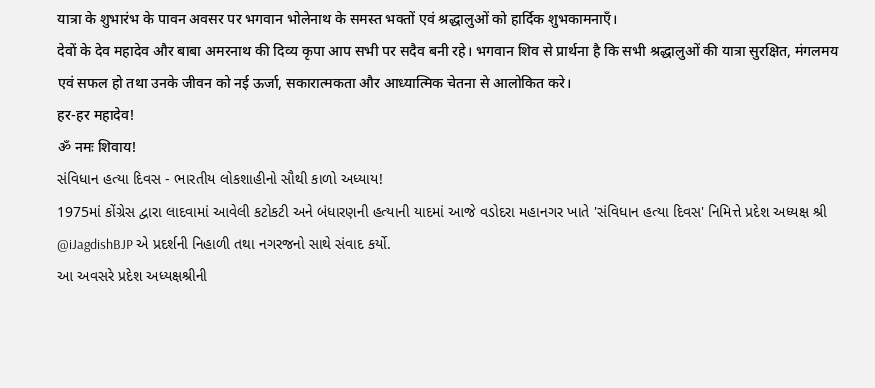यात्रा के शुभारंभ के पावन अवसर पर भगवान भोलेनाथ के समस्त भक्तों एवं श्रद्धालुओं को हार्दिक शुभकामनाएँ।
देवों के देव महादेव और बाबा अमरनाथ की दिव्य कृपा आप सभी पर सदैव बनी रहे। भगवान शिव से प्रार्थना है कि सभी श्रद्धालुओं की यात्रा सुरक्षित, मंगलमय एवं सफल हो तथा उनके जीवन को नई ऊर्जा, सकारात्मकता और आध्यात्मिक चेतना से आलोकित करे।
हर-हर महादेव!
ॐ नमः शिवाय!
સંવિધાન હત્યા દિવસ - ભારતીય લોકશાહીનો સૌથી કાળો અધ્યાય!
1975માં કોંગ્રેસ દ્વારા લાદવામાં આવેલી કટોકટી અને બંધારણની હત્યાની યાદમાં આજે વડોદરા મહાનગર ખાતે 'સંવિધાન હત્યા દિવસ' નિમિત્તે પ્રદેશ અધ્યક્ષ શ્રી @iJagdishBJP એ પ્રદર્શની નિહાળી તથા નગરજનો સાથે સંવાદ કર્યો.
આ અવસરે પ્રદેશ અધ્યક્ષશ્રીની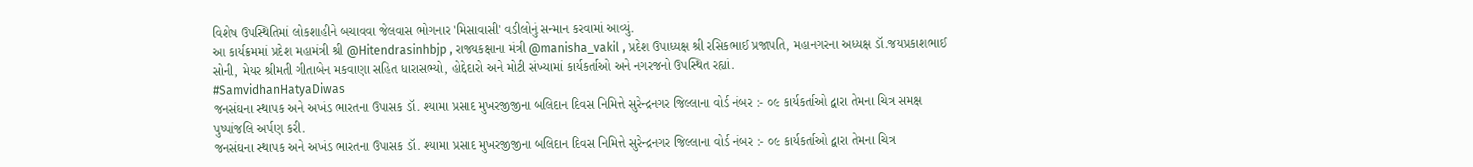વિશેષ ઉપસ્થિતિમાં લોકશાહીને બચાવવા જેલવાસ ભોગનાર 'મિસાવાસી' વડીલોનું સન્માન કરવામાં આવ્યું.
આ કાર્યક્રમમાં પ્રદેશ મહામંત્રી શ્રી @Hitendrasinhbjp , રાજ્યકક્ષાના મંત્રી @manisha_vakil , પ્રદેશ ઉપાધ્યક્ષ શ્રી રસિકભાઈ પ્રજાપતિ, મહાનગરના અધ્યક્ષ ડૉ.જયપ્રકાશભાઈ સોની, મેયર શ્રીમતી ગીતાબેન મકવાણા સહિત ધારાસભ્યો, હોદ્દેદારો અને મોટી સંખ્યામાં કાર્યકર્તાઓ અને નગરજનો ઉપસ્થિત રહ્યાં.
#SamvidhanHatyaDiwas
જનસંઘના સ્થાપક અને અખંડ ભારતના ઉપાસક ડૉ. શ્યામા પ્રસાદ મુખરજીજીના બલિદાન દિવસ નિમિત્તે સુરેન્દ્રનગર જિલ્લાના વોર્ડ નંબર :- ૦૯ કાર્યકર્તાઓ દ્વારા તેમના ચિત્ર સમક્ષ પુષ્પાંજલિ અર્પણ કરી.
જનસંઘના સ્થાપક અને અખંડ ભારતના ઉપાસક ડૉ. શ્યામા પ્રસાદ મુખરજીજીના બલિદાન દિવસ નિમિત્તે સુરેન્દ્રનગર જિલ્લાના વોર્ડ નંબર :- ૦૯ કાર્યકર્તાઓ દ્વારા તેમના ચિત્ર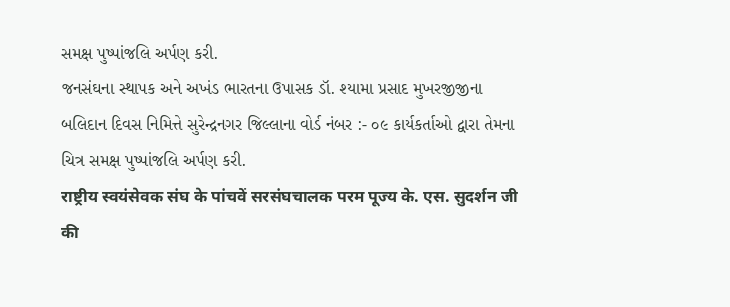સમક્ષ પુષ્પાંજલિ અર્પણ કરી.
જનસંઘના સ્થાપક અને અખંડ ભારતના ઉપાસક ડૉ. શ્યામા પ્રસાદ મુખરજીજીના બલિદાન દિવસ નિમિત્તે સુરેન્દ્રનગર જિલ્લાના વોર્ડ નંબર :- ૦૯ કાર્યકર્તાઓ દ્વારા તેમના ચિત્ર સમક્ષ પુષ્પાંજલિ અર્પણ કરી.
राष्ट्रीय स्वयंसेवक संघ के पांचवें सरसंघचालक परम पूज्य के. एस. सुदर्शन जी की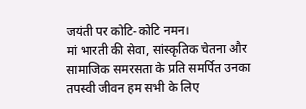जयंती पर कोटि-कोटि नमन।
मां भारती की सेवा, सांस्कृतिक चेतना और सामाजिक समरसता के प्रति समर्पित उनका तपस्वी जीवन हम सभी के लिए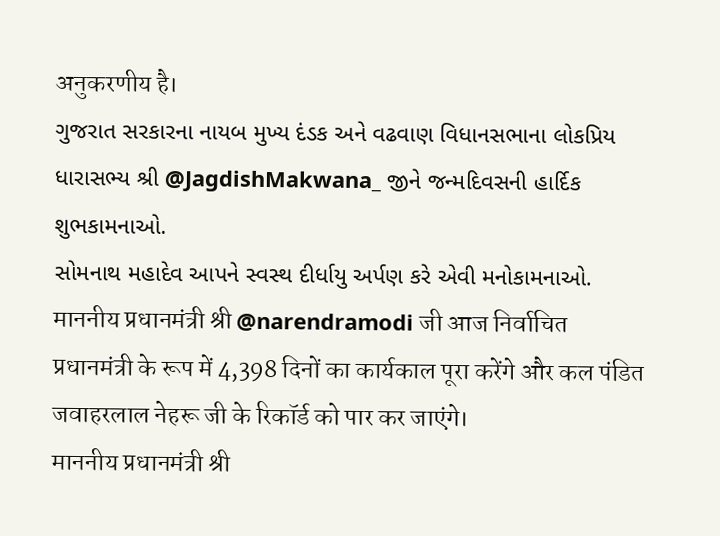अनुकरणीय है।
ગુજરાત સરકારના નાયબ મુખ્ય દંડક અને વઢવાણ વિધાનસભાના લોકપ્રિય ધારાસભ્ય શ્રી @JagdishMakwana_ જીને જન્મદિવસની હાર્દિક શુભકામનાઓ.
સોમનાથ મહાદેવ આપને સ્વસ્થ દીર્ધાયુ અર્પણ કરે એવી મનોકામનાઓ.
माननीय प्रधानमंत्री श्री @narendramodi जी आज निर्वाचित प्रधानमंत्री के रूप में 4,398 दिनों का कार्यकाल पूरा करेंगे और कल पंडित जवाहरलाल नेहरू जी के रिकॉर्ड को पार कर जाएंगे।
माननीय प्रधानमंत्री श्री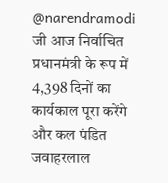@narendramodi जी आज निर्वाचित प्रधानमंत्री के रूप में 4,398 दिनों का कार्यकाल पूरा करेंगे और कल पंडित जवाहरलाल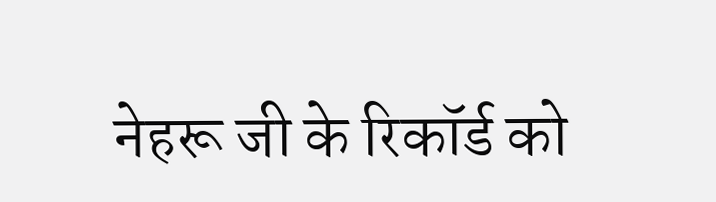नेहरू जी के रिकॉर्ड को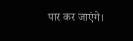पार कर जाएंगे।